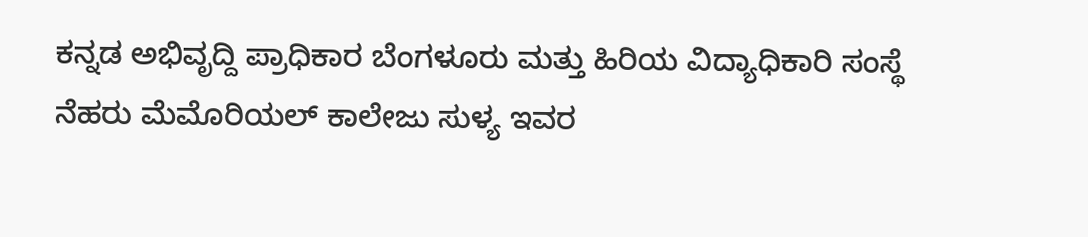ಕನ್ನಡ ಅಭಿವೃದ್ದಿ ಪ್ರಾಧಿಕಾರ ಬೆಂಗಳೂರು ಮತ್ತು ಹಿರಿಯ ವಿದ್ಯಾಧಿಕಾರಿ ಸಂಸ್ಥೆ ನೆಹರು ಮೆಮೊರಿಯಲ್ ಕಾಲೇಜು ಸುಳ್ಯ ಇವರ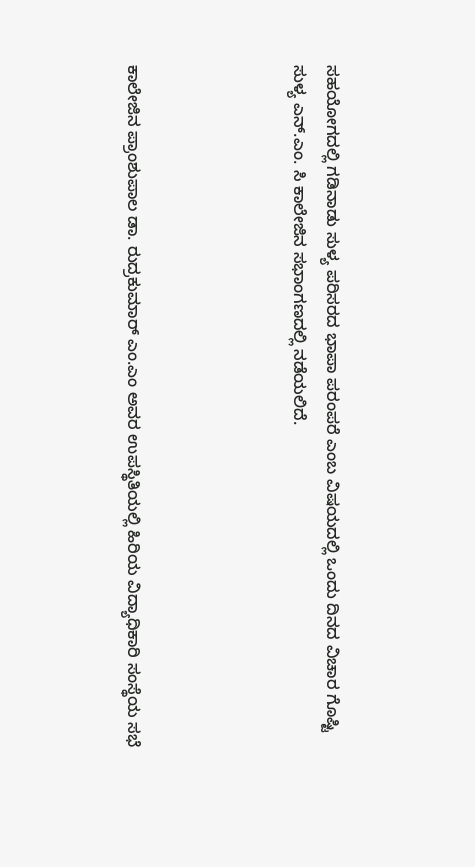ಸಹಯೋಗದಲ್ಲಿ ಗಡಿನಾಡು ಸುಳ್ಯ ಪರಿಸರದ ಭಾಪಾ ಪರಂಪರೆ ಎಂಬ ವಿಷಯದಲ್ಲಿ ಒಂದು ದಿನದ ವಿಚಾರ ಗೊಷ್ಟಿ ಸುಳ್ಯ ಎನ್.ಎಂ. ಸಿ ಕಾಲೇಜಿನ ಸಭಾಂಗಣದಲ್ಲಿ ನಡೆಯಲಿದೆ.




ಕಾಲೇಜಿನ ಪ್ರಾಂಶುಪಾಲ ಡಾ. ರುದ್ರಕುಮಾರ್ ಎಂ.ಎಂ ಅವರ ಉಪಸ್ಥಿತಿಯಲ್ಲಿ ಹಿರಿಯ ವಿದ್ಯಾಧಿಕಾರಿ ಸಂಸ್ಥೆಯ ಸಭೆ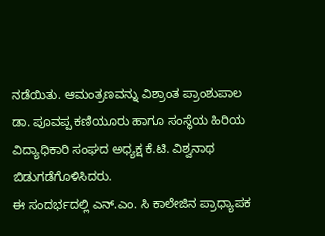ನಡೆಯಿತು. ಆಮಂತ್ರಣವನ್ನು ವಿಶ್ರಾಂತ ಪ್ರಾಂಶುಪಾಲ ಡಾ. ಪೂವಪ್ಪ ಕಣಿಯೂರು ಹಾಗೂ ಸಂಸ್ಥೆಯ ಹಿರಿಯ ವಿದ್ಯಾಧಿಕಾರಿ ಸಂಘದ ಅಧ್ಯಕ್ಷ ಕೆ.ಟಿ. ವಿಶ್ವನಾಥ ಬಿಡುಗಡೆಗೊಳಿಸಿದರು.
ಈ ಸಂದರ್ಭದಲ್ಲಿ ಎನ್.ಎಂ. ಸಿ ಕಾಲೇಜಿನ ಪ್ರಾಧ್ಯಾಪಕ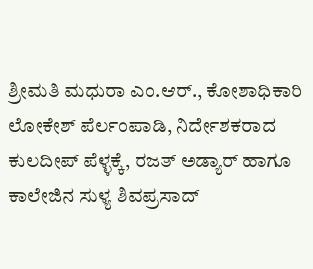ಶ್ರೀಮತಿ ಮಧುರಾ ಎಂ.ಆರ್., ಕೋಶಾಧಿಕಾರಿ ಲೋಕೇಶ್ ಪೆರ್ಲಂಪಾಡಿ, ನಿರ್ದೇಶಕರಾದ ಕುಲದೀಪ್ ಪೆಳ್ಳಕ್ಕೆ, ರಜತ್ ಅಡ್ಯಾರ್ ಹಾಗೂ ಕಾಲೇಜಿನ ಸುಳ್ಯ ಶಿವಪ್ರಸಾದ್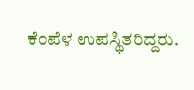ಕೆಂಪೆಳ ಉಪಸ್ಥಿತರಿದ್ದರು.